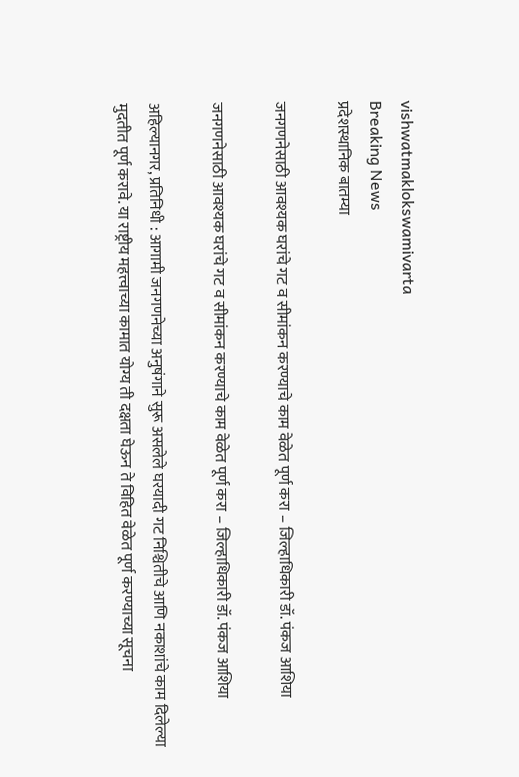vishwatmaklokswamivarta
Breaking News
प्रदेशस्थानिक बातम्या

जनगणनेसाठी आवश्यक घरांचे गट व सीमांकन करण्याचे काम वेळेत पूर्ण करा – जिल्हाधिकारी डॉ. पंकज आशिया

जनगणनेसाठी आवश्यक घरांचे गट व सीमांकन करण्याचे काम वेळेत पूर्ण करा – जिल्हाधिकारी डॉ. पंकज आशिया

अहिल्यानगर, प्रतिनिधी : आगामी जनगणनेच्या अनुषंगाने सुरू असलेले घरयादी गट निश्चितीचे आणि नकाशांचे काम दिलेल्या मुदतीत पूर्ण करावे. या राष्ट्रीय महत्त्वाच्या कामात योग्य ती दक्षता घेऊन ते विहित वेळेत पूर्ण करण्याच्या सूचना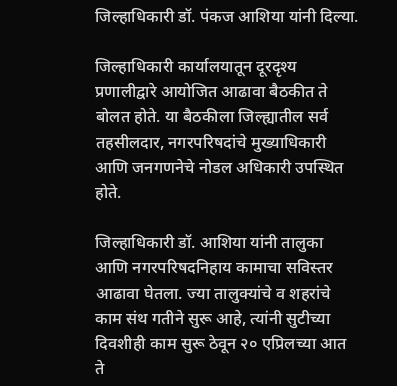जिल्हाधिकारी डॉ. पंकज आशिया यांनी दिल्या.

जिल्हाधिकारी कार्यालयातून दूरदृश्य प्रणालीद्वारे आयोजित आढावा बैठकीत ते बोलत होते. या बैठकीला जिल्ह्यातील सर्व तहसीलदार, नगरपरिषदांचे मुख्याधिकारी आणि जनगणनेचे नोडल अधिकारी उपस्थित होते.

जिल्हाधिकारी डॉ. आशिया यांनी तालुका आणि नगरपरिषदनिहाय कामाचा सविस्तर आढावा घेतला. ज्या तालुक्यांचे व शहरांचे काम संथ गतीने सुरू आहे, त्यांनी सुटीच्या दिवशीही काम सुरू ठेवून २० एप्रिलच्या आत ते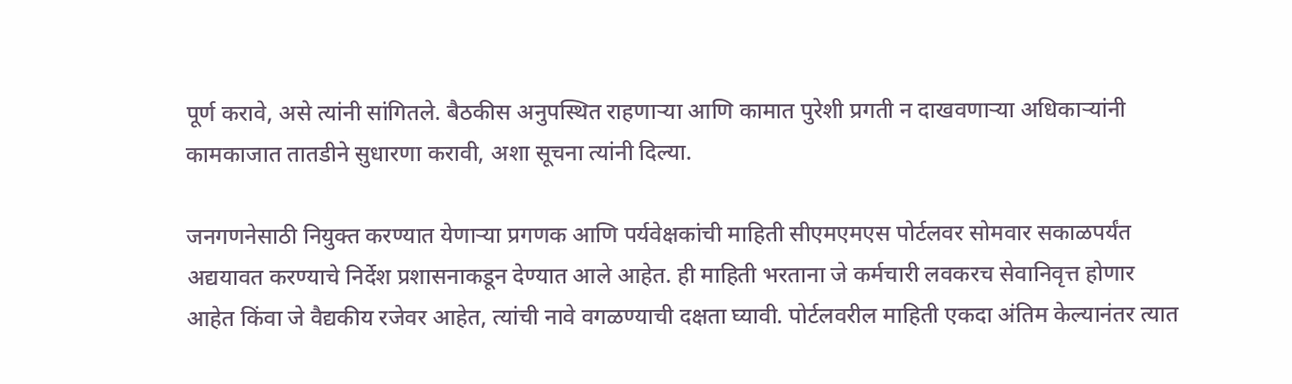पूर्ण करावे, असे त्यांनी सांगितले. बैठकीस अनुपस्थित राहणाऱ्या आणि कामात पुरेशी प्रगती न दाखवणाऱ्या अधिकाऱ्यांनी कामकाजात तातडीने सुधारणा करावी, अशा सूचना त्यांनी दिल्या.

जनगणनेसाठी नियुक्त करण्यात येणाऱ्या प्रगणक आणि पर्यवेक्षकांची माहिती सीएमएमएस पोर्टलवर सोमवार सकाळपर्यंत अद्ययावत करण्याचे निर्देश प्रशासनाकडून देण्यात आले आहेत. ही माहिती भरताना जे कर्मचारी लवकरच सेवानिवृत्त होणार आहेत किंवा जे वैद्यकीय रजेवर आहेत, त्यांची नावे वगळण्याची दक्षता घ्यावी. पोर्टलवरील माहिती एकदा अंतिम केल्यानंतर त्यात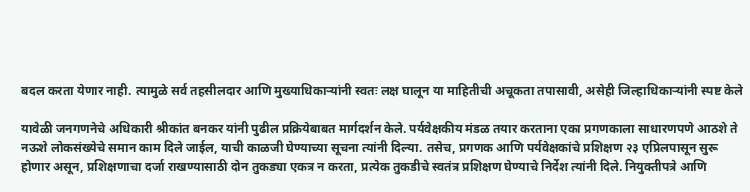बदल करता येणार नाही. त्यामुळे सर्व तहसीलदार आणि मुख्याधिकाऱ्यांनी स्वतः लक्ष घालून या माहितीची अचूकता तपासावी, असेही जिल्हाधिकाऱ्यांनी स्पष्ट केले

यावेळी जनगणनेचे अधिकारी श्रीकांत बनकर यांनी पुढील प्रक्रियेबाबत मार्गदर्शन केले. पर्यवेक्षकीय मंडळ तयार करताना एका प्रगणकाला साधारणपणे आठशे ते नऊशे लोकसंख्येचे समान काम दिले जाईल, याची काळजी घेण्याच्या सूचना त्यांनी दिल्या. तसेच, प्रगणक आणि पर्यवेक्षकांचे प्रशिक्षण २३ एप्रिलपासून सुरू होणार असून, प्रशिक्षणाचा दर्जा राखण्यासाठी दोन तुकड्या एकत्र न करता, प्रत्येक तुकडीचे स्वतंत्र प्रशिक्षण घेण्याचे निर्देश त्यांनी दिले. नियुक्तीपत्रे आणि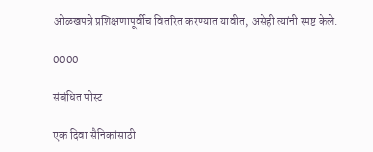ओळखपत्रे प्रशिक्षणापूर्वीच वितरित करण्यात यावीत, असेही त्यांनी स्पष्ट केले.

0000

संबंधित पोस्ट

एक दिवा सैनिकांसाठी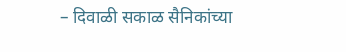– दिवाळी सकाळ सैनिकांच्या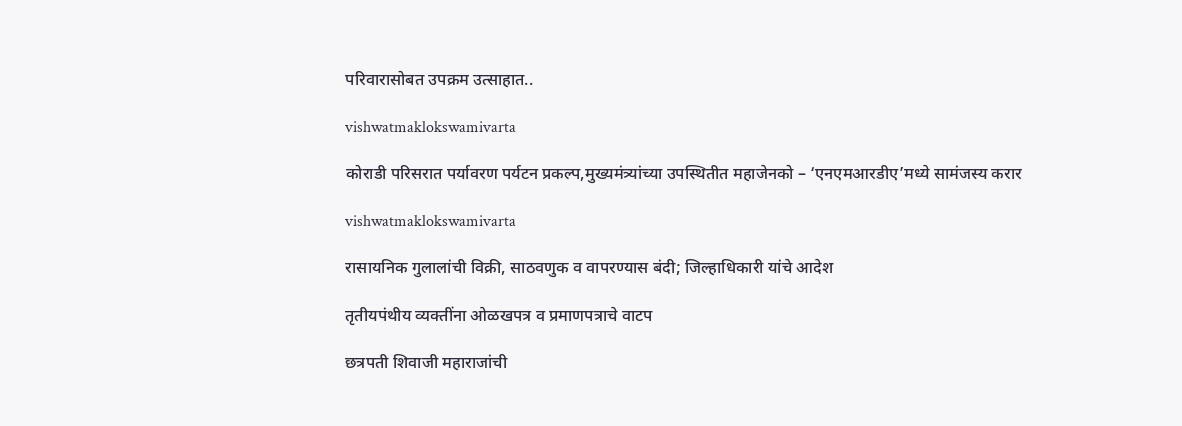परिवारासोबत उपक्रम उत्साहात..

vishwatmaklokswamivarta

कोराडी परिसरात पर्यावरण पर्यटन प्रकल्प,मुख्यमंत्र्यांच्या उपस्थितीत महाजेनको – ‘एनएमआरडीए’मध्ये सामंजस्य करार

vishwatmaklokswamivarta

रासायनिक गुलालांची विक्री, साठवणुक व वापरण्यास बंदी; जिल्हाधिकारी यांचे आदेश

तृतीयपंथीय व्यक्तींना ओळखपत्र व प्रमाणपत्राचे वाटप

छत्रपती शिवाजी महाराजांची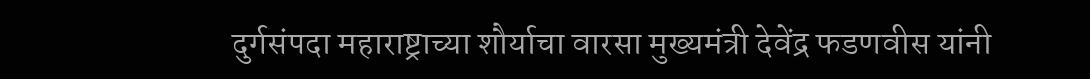दुर्गसंपदा महाराष्ट्राच्या शौर्याचा वारसा मुख्यमंत्री देवेंद्र फडणवीस यांनी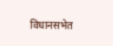विधानसभेत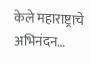केले महाराष्ट्राचे अभिनंदन…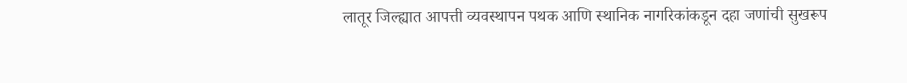लातूर जिल्ह्यात आपत्ती व्यवस्थापन पथक आणि स्थानिक नागरिकांकडून दहा जणांची सुखरूप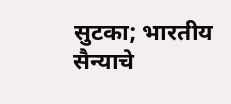सुटका; भारतीय सैन्याचे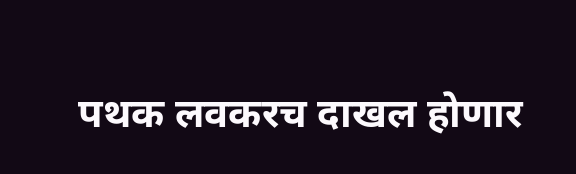पथक लवकरच दाखल होणार